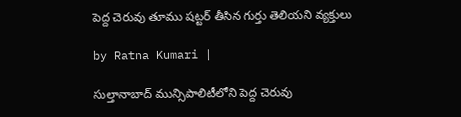పెద్ద చెరువు తూము ష‌ట్ట‌ర్ తీసిన గుర్తు తెలియ‌ని వ్య‌క్తులు

by Ratna Kumari |

సుల్తానాబాద్ మున్సిపాలిటీలోని పెద్ద చెరువు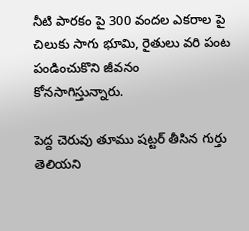నీటి పారకం పై 300 వందల ఎకరాల పై చిలుకు సాగు భూమి, రైతులు వరి పంట పండించుకొని జీవనం కోనసాగిస్తున్నారు.

పెద్ద చెరువు తూము ష‌ట్ట‌ర్ తీసిన గుర్తు తెలియ‌ని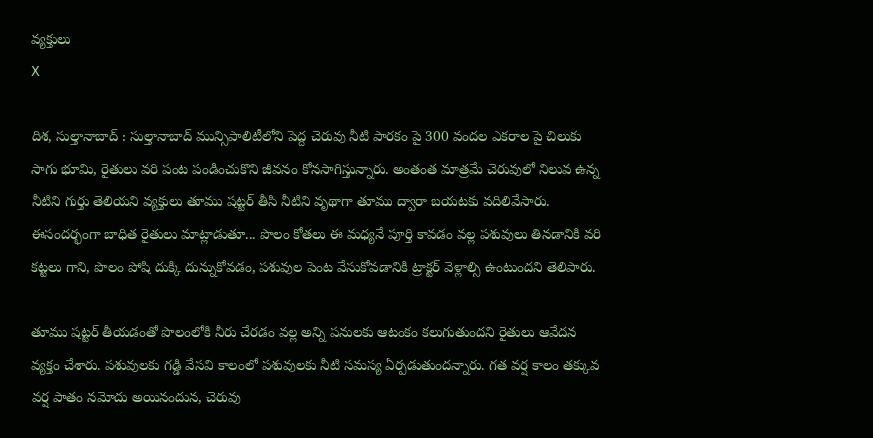వ్య‌క్తులు
X

దిశ, సుల్తానాబాద్ : సుల్తానాబాద్ మున్సిపాలిటీలోని పెద్ద చెరువు నీటి పారకం పై 300 వందల ఎకరాల పై చిలుకు సాగు భూమి, రైతులు వరి పంట పండించుకొని జీవనం కోనసాగిస్తున్నారు. అంతంత మాత్రమే చెరువులో నిలువ ఉన్న నీటిని గుర్తు తెలియని వ్యక్తులు తూము షట్టర్ తీసి నీటిని వృథాగా తూము ద్వారా బయటకు వదిలివేసారు. ఈసందర్భంగా బాధిత రైతులు మాట్లాడుతూ... పొలం కోతలు ఈ మధ్యనే పూర్తి కావడం వల్ల పశువులు తినడానికి వరి కట్టలు గాని, పొలం పోషి దుక్కి దున్నుకోవడం, పశువుల పెంట వేసుకోవడానికి ట్రాక్టర్ వెళ్లాల్సి ఉంటుందని తెలిపారు.

తూము ష‌ట్ట‌ర్ తీయ‌డంతో పొలంలోకి నీరు చేరడం వల్ల అన్ని పనులకు ఆటంకం కలుగుతుందని రైతులు ఆవేదన వ్యక్తం చేశారు. పశువులకు గడ్డి వేసవి కాలంలో పశువులకు నీటి సమస్య ఏర్పడుతుందన్నారు. గత వర్ష కాలం తక్కువ వర్ష పాతం నమోదు అయినందున‌, చెరువు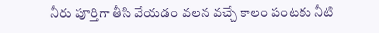నీరు పూర్తిగా తీసి వేయడం వలన వచ్చే కాలం పంటకు నీటి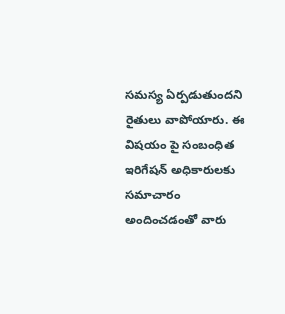సమస్య ఏర్పడుతుందని రైతులు వాపోయారు. ఈ విష‌యం పై సంబంధిత ఇరిగేషన్ అధికారులకు సమాచారం అందించడంతో వారు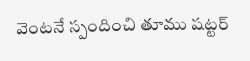వెంటనే స్పందించి తూము షట్టర్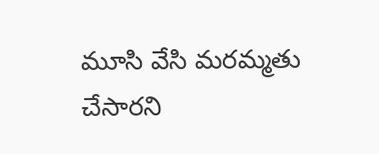మూసి వేసి మరమ్మతు చేసారని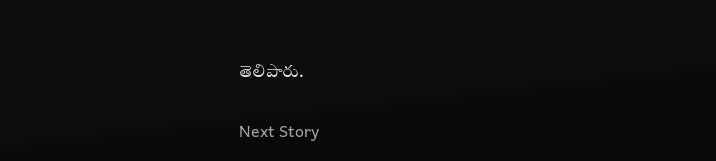తెలిపారు.

Next Story